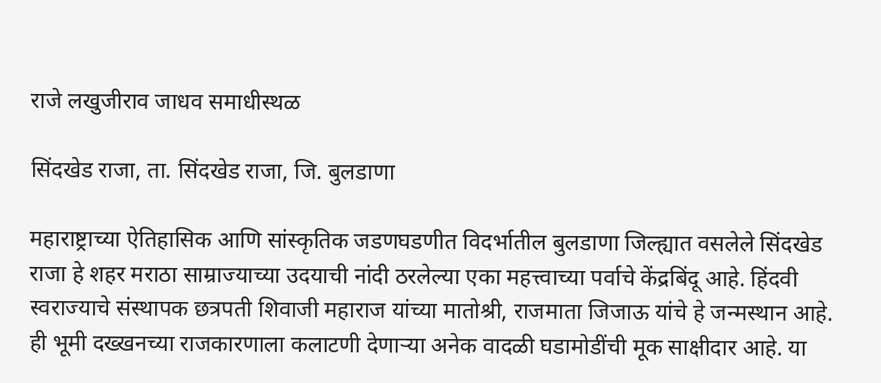राजे लखुजीराव जाधव समाधीस्थळ

सिंदखेड राजा, ता. सिंदखेड राजा, जि. बुलडाणा

महाराष्ट्राच्या ऐतिहासिक आणि सांस्कृतिक जडणघडणीत विदर्भातील बुलडाणा जिल्ह्यात वसलेले सिंदखेड राजा हे शहर मराठा साम्राज्याच्या उदयाची नांदी ठरलेल्या एका महत्त्वाच्या पर्वाचे केंद्रबिंदू आहे. हिंदवी स्वराज्याचे संस्थापक छत्रपती शिवाजी महाराज यांच्या मातोश्री, राजमाता जिजाऊ यांचे हे जन्मस्थान आहे. ही भूमी दख्खनच्या राजकारणाला कलाटणी देणाऱ्या अनेक वादळी घडामोडींची मूक साक्षीदार आहे. या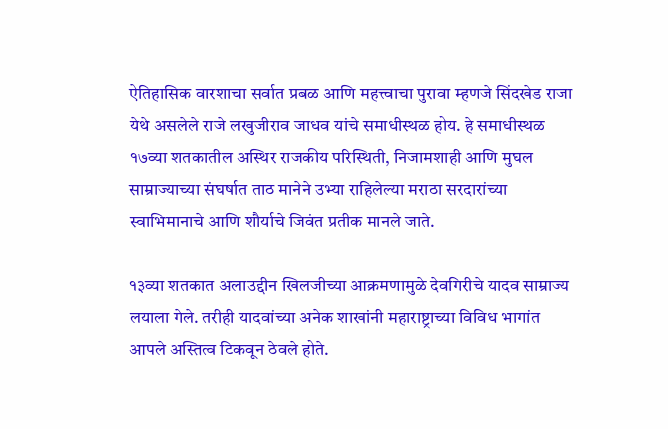ऐतिहासिक वारशाचा सर्वात प्रबळ आणि महत्त्वाचा पुरावा म्हणजे सिंदखेड राजा येथे असलेले राजे लखुजीराव जाधव यांचे समाधीस्थळ होय. हे समाधीस्थळ १७व्या शतकातील अस्थिर राजकीय परिस्थिती, निजामशाही आणि मुघल साम्राज्याच्या संघर्षात ताठ मानेने उभ्या राहिलेल्या मराठा सरदारांच्या स्वाभिमानाचे आणि शौर्याचे जिवंत प्रतीक मानले जाते.

१३व्या शतकात अलाउद्दीन खिलजीच्या आक्रमणामुळे देवगिरीचे यादव साम्राज्य लयाला गेले. तरीही यादवांच्या अनेक शाखांनी महाराष्ट्राच्या विविध भागांत आपले अस्तित्व टिकवून ठेवले होते.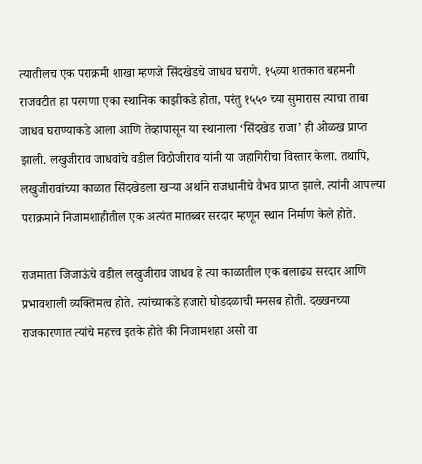त्यातीलच एक पराक्रमी शाखा म्हणजे सिंदखेडचे जाधव घराणे. १५व्या शतकात बहमनी राजवटीत हा परगणा एका स्थानिक काझीकडे होता, परंतु १५५० च्या सुमारास त्याचा ताबा जाधव घराण्याकडे आला आणि तेव्हापासून या स्थानाला ‘सिंदखेड राजा’ ही ओळख प्राप्त झाली. लखुजीराव जाधवांचे वडील विठोजीराव यांनी या जहागिरीचा विस्तार केला. तथापि, लखुजीरावांच्या काळात सिंदखेडला खऱ्या अर्थाने राजधानीचे वैभव प्राप्त झाले. त्यांनी आपल्या पराक्रमाने निजामशाहीतील एक अत्यंत मातब्बर सरदार म्हणून स्थान निर्माण केले होते.

राजमाता जिजाऊंचे वडील लखुजीराव जाधव हे त्या काळातील एक बलाढ्य सरदार आणि प्रभावशाली व्यक्तिमत्व होते. त्यांच्याकडे हजारो घोडदळाची मनसब होती. दख्खनच्या राजकारणात त्यांचे महत्त्व इतके होते की निजामशहा असो वा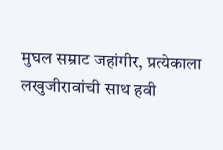मुघल सम्राट जहांगीर, प्रत्येकाला लखुजीरावांची साथ हवी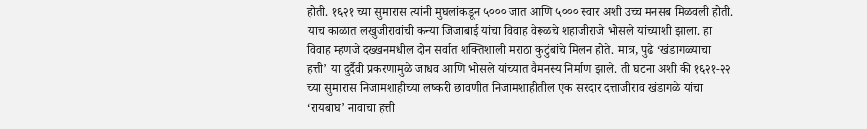होती. १६२१ च्या सुमारास त्यांनी मुघलांकडून ५००० जात आणि ५००० स्वार अशी उच्च मनसब मिळवली होती. याच काळात लखुजीरावांची कन्या जिजाबाई यांचा विवाह वेरूळचे शहाजीराजे भोसले यांच्याशी झाला. हा विवाह म्हणजे दख्खनमधील दोन सर्वात शक्तिशाली मराठा कुटुंबांचे मिलन होते. मात्र, पुढे ‘खंडागळ्याचा हत्ती’ या दुर्दैवी प्रकरणामुळे जाधव आणि भोसले यांच्यात वैमनस्य निर्माण झाले. ती घटना अशी की १६२१-२२ च्या सुमारास निजामशाहीच्या लष्करी छावणीत निजामशाहीतील एक सरदार दत्ताजीराव खंडागळे यांचा ‘रायबाघ’ नावाचा हत्ती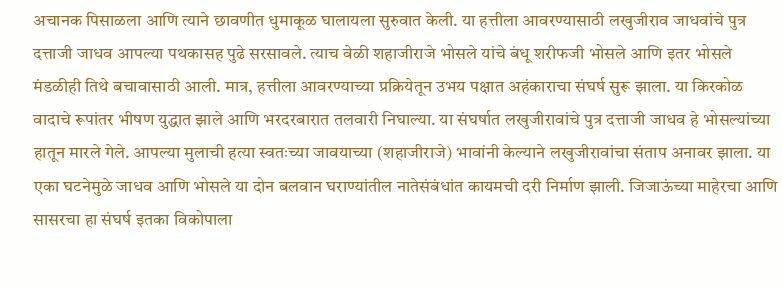अचानक पिसाळला आणि त्याने छावणीत धुमाकूळ घालायला सुरुवात केली. या हत्तीला आवरण्यासाठी लखुजीराव जाधवांचे पुत्र दत्ताजी जाधव आपल्या पथकासह पुढे सरसावले. त्याच वेळी शहाजीराजे भोसले यांचे बंधू शरीफजी भोसले आणि इतर भोसले मंडळीही तिथे बचावासाठी आली. मात्र, हत्तीला आवरण्याच्या प्रक्रियेतून उभय पक्षात अहंकाराचा संघर्ष सुरू झाला. या किरकोळ वादाचे रूपांतर भीषण युद्धात झाले आणि भरदरबारात तलवारी निघाल्या. या संघर्षात लखुजीरावांचे पुत्र दत्ताजी जाधव हे भोसल्यांच्या हातून मारले गेले. आपल्या मुलाची हत्या स्वतःच्या जावयाच्या (शहाजीराजे) भावांनी केल्याने लखुजीरावांचा संताप अनावर झाला. या एका घटनेमुळे जाधव आणि भोसले या दोन बलवान घराण्यांतील नातेसंबंधांत कायमची दरी निर्माण झाली. जिजाऊंच्या माहेरचा आणि सासरचा हा संघर्ष इतका विकोपाला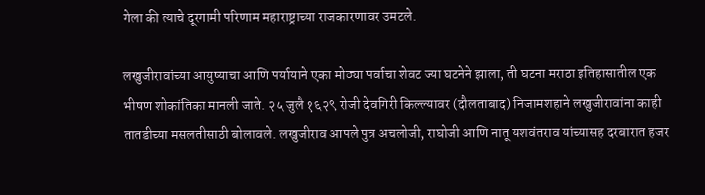गेला की त्याचे दूरगामी परिणाम महाराष्ट्राच्या राजकारणावर उमटले.

लखुजीरावांच्या आयुष्याचा आणि पर्यायाने एका मोठ्या पर्वाचा शेवट ज्या घटनेने झाला, ती घटना मराठा इतिहासातील एक भीषण शोकांतिका मानली जाते. २५ जुलै १६२९ रोजी देवगिरी किल्ल्यावर (दौलताबाद) निजामशहाने लखुजीरावांना काही तातडीच्या मसलतीसाठी बोलावले. लखुजीराव आपले पुत्र अचलोजी, राघोजी आणि नातू यशवंतराव यांच्यासह दरबारात हजर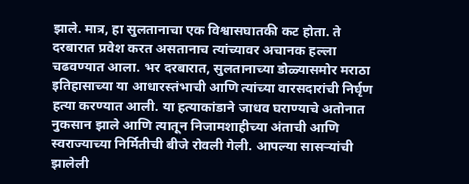झाले. मात्र, हा सुलतानाचा एक विश्वासघातकी कट होता. ते दरबारात प्रवेश करत असतानाच त्यांच्यावर अचानक हल्ला चढवण्यात आला. भर दरबारात, सुलतानाच्या डोळ्यासमोर मराठा इतिहासाच्या या आधारस्तंभाची आणि त्यांच्या वारसदारांची निर्घृण हत्या करण्यात आली. या हत्याकांडाने जाधव घराण्याचे अतोनात नुकसान झाले आणि त्यातून निजामशाहीच्या अंताची आणि स्वराज्याच्या निर्मितीची बीजे रोवली गेली. आपल्या सासऱ्यांची झालेली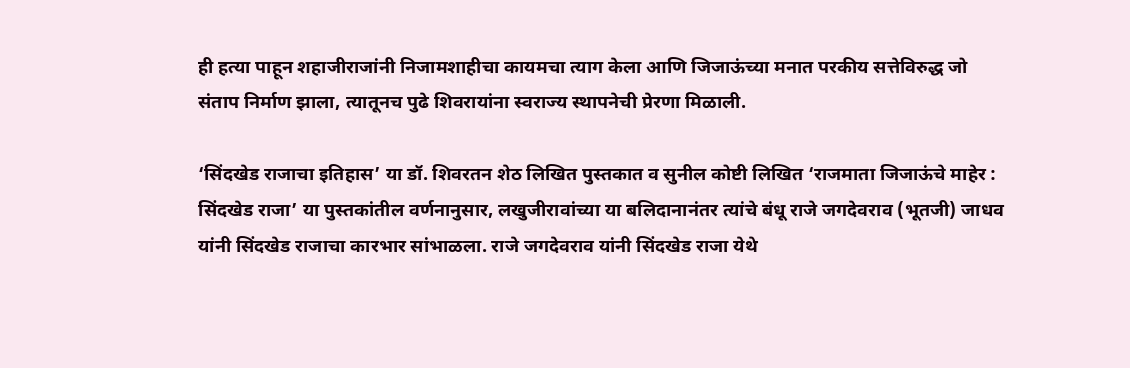ही हत्या पाहून शहाजीराजांनी निजामशाहीचा कायमचा त्याग केला आणि जिजाऊंच्या मनात परकीय सत्तेविरुद्ध जो संताप निर्माण झाला, त्यातूनच पुढे शिवरायांना स्वराज्य स्थापनेची प्रेरणा मिळाली.

‘सिंदखेड राजाचा इतिहास’ या डॉ. शिवरतन शेठ लिखित पुस्तकात व सुनील कोष्टी लिखित ‘राजमाता जिजाऊंचे माहेर : सिंदखेड राजा’ या पुस्तकांतील वर्णनानुसार, लखुजीरावांच्या या बलिदानानंतर त्यांचे बंधू राजे जगदेवराव (भूतजी) जाधव यांनी सिंदखेड राजाचा कारभार सांभाळला. राजे जगदेवराव यांनी सिंदखेड राजा येथे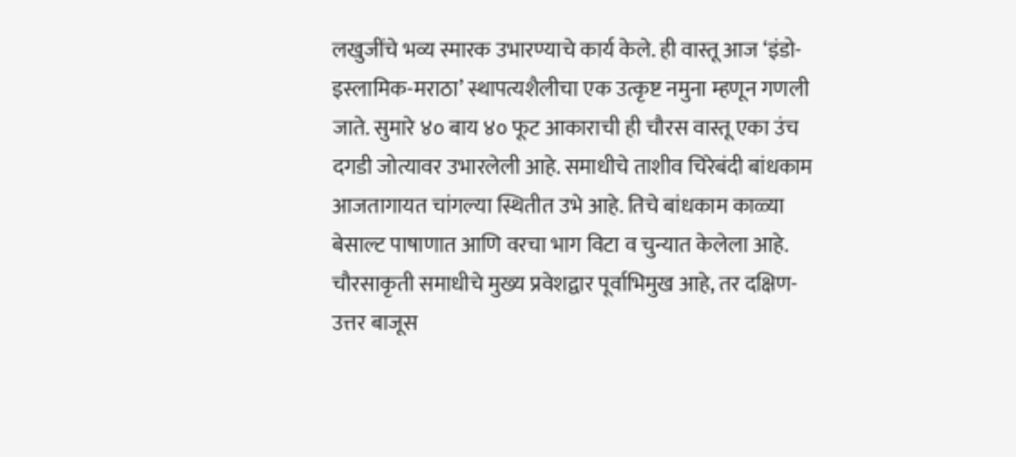लखुजींचे भव्य स्मारक उभारण्याचे कार्य केले. ही वास्तू आज ‘इंडो-इस्लामिक-मराठा’ स्थापत्यशैलीचा एक उत्कृष्ट नमुना म्हणून गणली जाते. सुमारे ४० बाय ४० फूट आकाराची ही चौरस वास्तू एका उंच दगडी जोत्यावर उभारलेली आहे. समाधीचे ताशीव चिरेबंदी बांधकाम आजतागायत चांगल्या स्थितीत उभे आहे. तिचे बांधकाम काळ्या बेसाल्ट पाषाणात आणि वरचा भाग विटा व चुन्यात केलेला आहे. चौरसाकृती समाधीचे मुख्य प्रवेशद्वार पूर्वाभिमुख आहे, तर दक्षिण-उत्तर बाजूस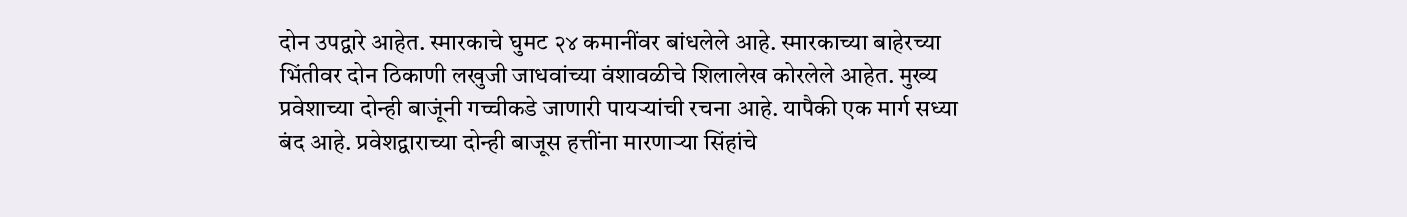दोन उपद्वारे आहेत. स्मारकाचे घुमट २४ कमानींवर बांधलेले आहे. स्मारकाच्या बाहेरच्या भिंतीवर दोन ठिकाणी लखुजी जाधवांच्या वंशावळीचे शिलालेख कोरलेले आहेत. मुख्य प्रवेशाच्या दोन्ही बाजूंनी गच्चीकडे जाणारी पायऱ्यांची रचना आहे. यापैकी एक मार्ग सध्या बंद आहे. प्रवेशद्वाराच्या दोन्ही बाजूस हत्तींना मारणाऱ्या सिंहांचे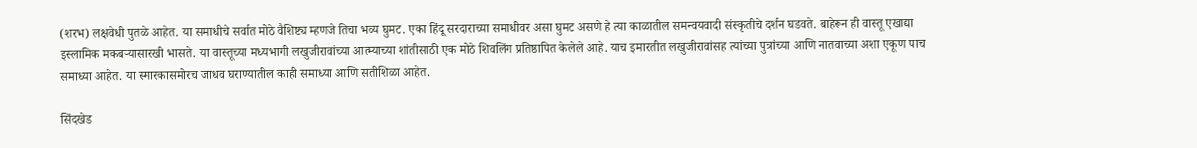(शरभ) लक्षवेधी पुतळे आहेत. या समाधीचे सर्वात मोठे वैशिष्ट्य म्हणजे तिचा भव्य घुमट. एका हिंदू सरदाराच्या समाधीवर असा घुमट असणे हे त्या काळातील समन्वयवादी संस्कृतीचे दर्शन घडवते. बाहेरून ही वास्तू एखाद्या इस्लामिक मकबऱ्यासारखी भासते. या वास्तूच्या मध्यभागी लखुजीरावांच्या आत्म्याच्या शांतीसाठी एक मोठे शिवलिंग प्रतिष्ठापित केलेले आहे. याच इमारतीत लखुजीरावांसह त्यांच्या पुत्रांच्या आणि नातवाच्या अशा एकूण पाच समाध्या आहेत. या स्मारकासमोरच जाधव घराण्यातील काही समाध्या आणि सतीशिळा आहेत.

सिंदखेड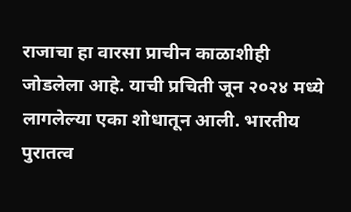राजाचा हा वारसा प्राचीन काळाशीही जोडलेला आहे. याची प्रचिती जून २०२४ मध्ये लागलेल्या एका शोधातून आली. भारतीय पुरातत्व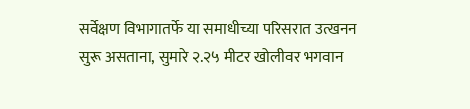सर्वेक्षण विभागातर्फे या समाधीच्या परिसरात उत्खनन सुरू असताना, सुमारे २.२५ मीटर खोलीवर भगवान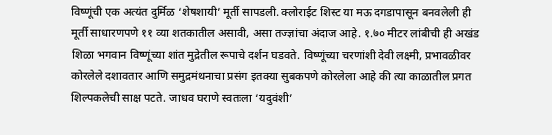विष्णूंची एक अत्यंत दुर्मिळ ‘शेषशायी’ मूर्ती सापडली. क्लोराईट शिस्ट या मऊ दगडापासून बनवलेली ही मूर्ती साधारणपणे ११ व्या शतकातील असावी, असा तज्ज्ञांचा अंदाज आहे. १.७० मीटर लांबीची ही अखंड शिळा भगवान विष्णूंच्या शांत मुद्रेतील रूपाचे दर्शन घडवते. विष्णूंच्या चरणांशी देवी लक्ष्मी, प्रभावळीवर कोरलेले दशावतार आणि समुद्रमंथनाचा प्रसंग इतक्या सुबकपणे कोरलेला आहे की त्या काळातील प्रगत शिल्पकलेची साक्ष पटते. जाधव घराणे स्वतःला ‘यदुवंशी’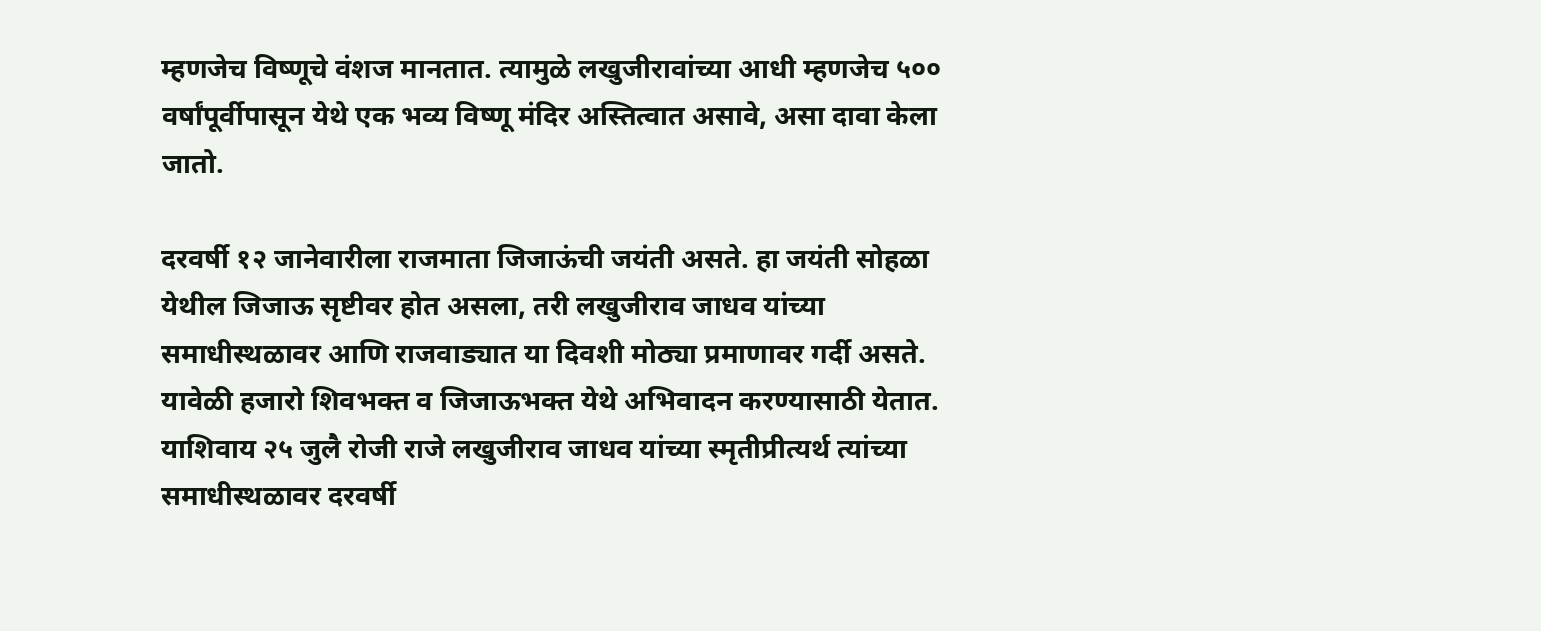म्हणजेच विष्णूचे वंशज मानतात. त्यामुळे लखुजीरावांच्या आधी म्हणजेच ५०० वर्षांपूर्वीपासून येथे एक भव्य विष्णू मंदिर अस्तित्वात असावे, असा दावा केला जातो.

दरवर्षी १२ जानेवारीला राजमाता जिजाऊंची जयंती असते. हा जयंती सोहळा येथील जिजाऊ सृष्टीवर होत असला, तरी लखुजीराव जाधव यांच्या समाधीस्थळावर आणि राजवाड्यात या दिवशी मोठ्या प्रमाणावर गर्दी असते. यावेळी हजारो शिवभक्त व जिजाऊभक्त येथे अभिवादन करण्यासाठी येतात. याशिवाय २५ जुलै रोजी राजे लखुजीराव जाधव यांच्या स्मृतीप्रीत्यर्थ त्यांच्या समाधीस्थळावर दरवर्षी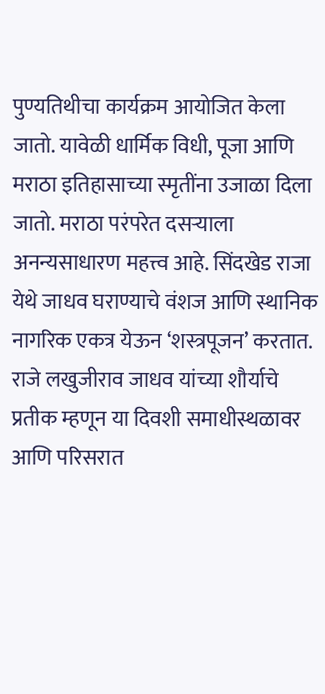पुण्यतिथीचा कार्यक्रम आयोजित केला जातो. यावेळी धार्मिक विधी, पूजा आणि मराठा इतिहासाच्या स्मृतींना उजाळा दिला जातो. मराठा परंपरेत दसऱ्याला अनन्यसाधारण महत्त्व आहे. सिंदखेड राजा येथे जाधव घराण्याचे वंशज आणि स्थानिक नागरिक एकत्र येऊन ‘शस्त्रपूजन’ करतात. राजे लखुजीराव जाधव यांच्या शौर्याचे प्रतीक म्हणून या दिवशी समाधीस्थळावर आणि परिसरात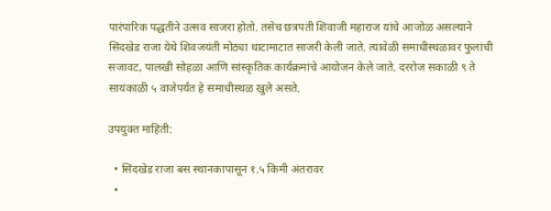पारंपारिक पद्धतीने उत्सव साजरा होतो. तसेच छत्रपती शिवाजी महाराज यांचे आजोळ असल्याने सिंदखेड राजा येथे शिवजयंती मोठ्या थाटामाटात साजरी केली जाते. त्यावेळी समाधीस्थळावर फुलांची सजावट, पालखी सोहळा आणि सांस्कृतिक कार्यक्रमांचे आयोजन केले जाते. दररोज सकाळी ९ ते सायंकाळी ५ वाजेपर्यंत हे समाधीस्थळ खुले असते.

उपयुक्त माहिती:

  • सिंदखेड राजा बस स्थानकापासून १.५ किमी अंतरावर
  •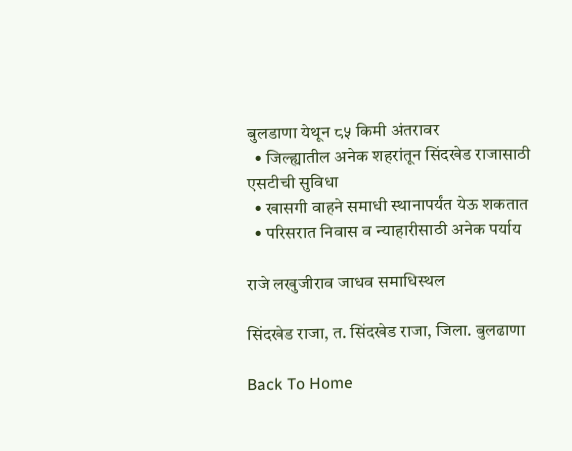बुलडाणा येथून ८५ किमी अंतरावर
  • जिल्ह्यातील अनेक शहरांतून सिंदखेड राजासाठी एसटीची सुविधा
  • खासगी वाहने समाधी स्थानापर्यंत येऊ शकतात
  • परिसरात निवास व न्याहारीसाठी अनेक पर्याय

राजे लखुजीराव जाधव समाधिस्थल

सिंदखेड राजा, त. सिंदखेड राजा, जिला. बुलढाणा

Back To Home